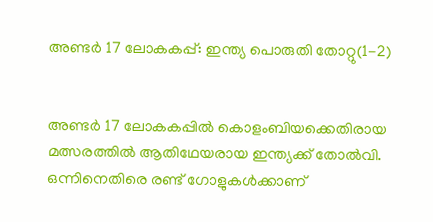അണ്ടര്‍ 17 ലോകകപ്പ്: ഇന്ത്യ പൊരുതി തോറ്റു(1-2)


അണ്ടര്‍ 17 ലോകകപ്പില്‍ കൊളംബിയക്കെതിരായ മത്സരത്തില്‍ ആതിഥേയരായ ഇന്ത്യക്ക് തോല്‍വി. ഒന്നിനെതിരെ രണ്ട് ഗോളുകള്‍ക്കാണ്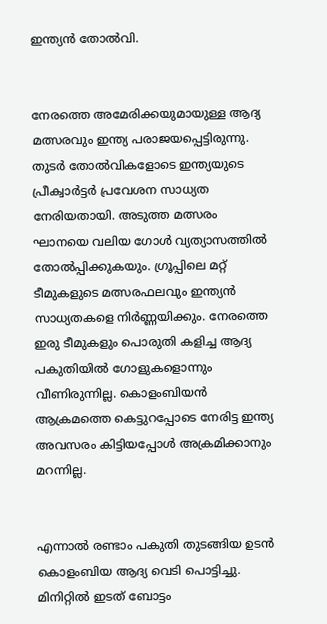ഇന്ത്യന്‍ തോല്‍വി.


നേരത്തെ അമേരിക്കയുമായുള്ള ആദ്യ മത്സരവും ഇന്ത്യ പരാജയപ്പെട്ടിരുന്നു. തുടര്‍ തോല്‍വികളോടെ ഇന്ത്യയുടെ പ്രീക്വാര്‍ട്ടര്‍ പ്രവേശന സാധ്യത നേരിയതായി. അടുത്ത മത്സരം ഘാനയെ വലിയ ഗോള്‍ വ്യത്യാസത്തില്‍ തോല്‍പ്പിക്കുകയും. ഗ്രൂപ്പിലെ മറ്റ് ടീമുകളുടെ മത്സരഫലവും ഇന്ത്യന്‍ സാധ്യതകളെ നിര്‍ണ്ണയിക്കും. നേരത്തെ ഇരു ടീമുകളും പൊരുതി കളിച്ച ആദ്യ പകുതിയില്‍ ഗോളുകളൊന്നും വീണിരുന്നില്ല. കൊളംബിയന്‍ ആക്രമത്തെ കെട്ടുറപ്പോടെ നേരിട്ട ഇന്ത്യ അവസരം കിട്ടിയപ്പോള്‍ അക്രമിക്കാനും മറന്നില്ല.


എന്നാല്‍ രണ്ടാം പകുതി തുടങ്ങിയ ഉടന്‍ കൊളംബിയ ആദ്യ വെടി പൊട്ടിച്ചു. മിനിറ്റില്‍ ഇടത് ബോട്ടം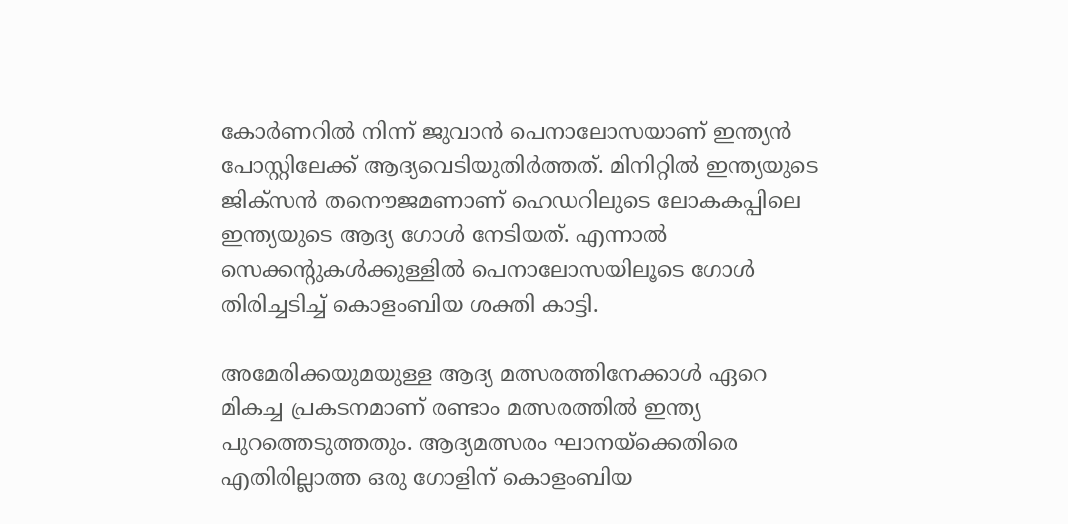കോര്‍ണറില്‍ നിന്ന് ജുവാന്‍ പെനാലോസയാണ് ഇന്ത്യന്‍ പോസ്റ്റിലേക്ക് ആദ്യവെടിയുതിര്‍ത്തത്. മിനിറ്റില്‍ ഇന്ത്യയുടെ ജിക്സന്‍ തനൌജമണാണ് ഹെഡറിലുടെ ലോകകപ്പിലെ ഇന്ത്യയുടെ ആദ്യ ഗോള്‍ നേടിയത്. എന്നാല്‍ സെക്കന്റുകള്‍ക്കുള്ളില്‍ പെനാലോസയിലൂടെ ഗോള്‍ തിരിച്ചടിച്ച് കൊളംബിയ ശക്തി കാട്ടി.

അമേരിക്കയുമയുള്ള ആദ്യ മത്സരത്തിനേക്കാള്‍ ഏറെ മികച്ച പ്രകടനമാണ് രണ്ടാം മത്സരത്തില്‍ ഇന്ത്യ പുറത്തെടുത്തതും. ആദ്യമത്സരം ഘാനയ്ക്കെതിരെ എതിരില്ലാത്ത ഒരു ഗോളിന് കൊളംബിയ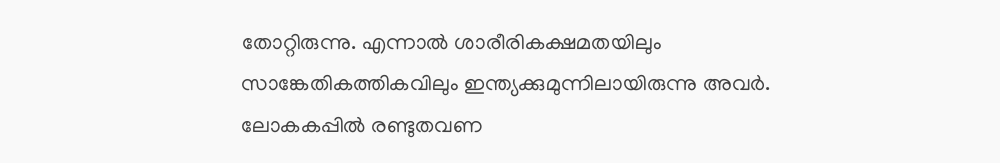തോറ്റിരുന്നു. എന്നാല്‍ ശാരീരികക്ഷമതയിലും സാങ്കേതികത്തികവിലും ഇന്ത്യക്കുമുന്നിലായിരുന്നു അവര്‍. ലോകകപ്പില്‍ രണ്ടുതവണ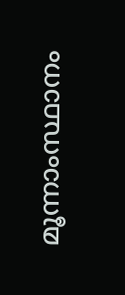മൂന്നാംസ്ഥാനം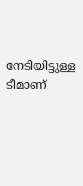നേടിയിട്ടുള്ള ടീമാണ്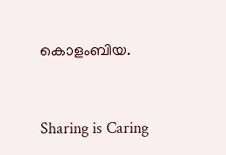കൊളംബിയ.



Sharing is Caring